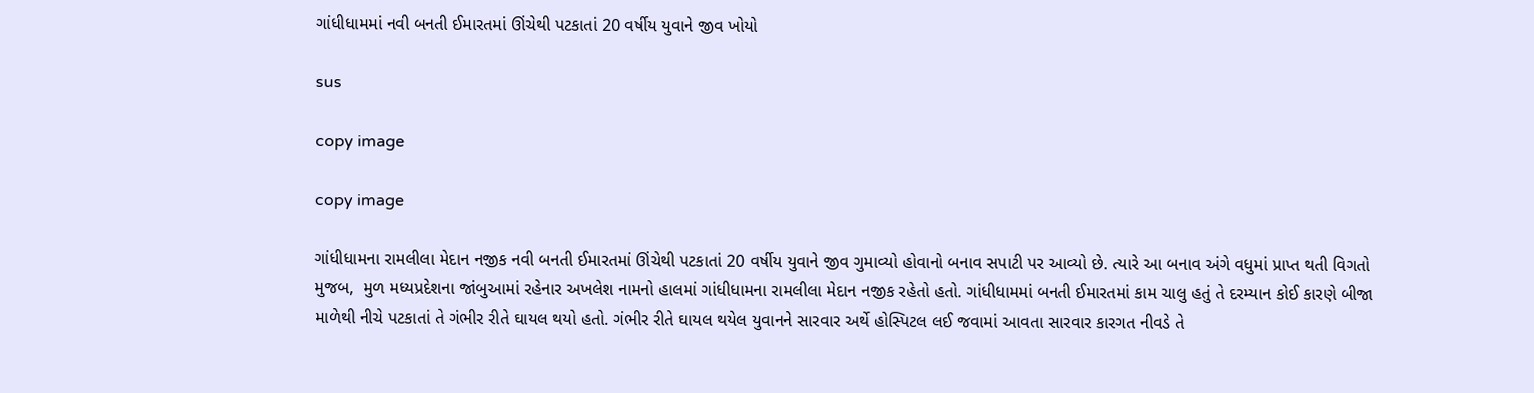ગાંધીધામમાં નવી બનતી ઈમારતમાં ઊંચેથી પટકાતાં 20 વર્ષીય યુવાને જીવ ખોયો

sus

copy image

copy image

ગાંધીધામના રામલીલા મેદાન નજીક નવી બનતી ઈમારતમાં ઊંચેથી પટકાતાં 20 વર્ષીય યુવાને જીવ ગુમાવ્યો હોવાનો બનાવ સપાટી પર આવ્યો છે. ત્યારે આ બનાવ અંગે વધુમાં પ્રાપ્ત થતી વિગતો મુજબ,  મુળ મધ્યપ્રદેશના જાંબુઆમાં રહેનાર અખલેશ નામનો હાલમાં ગાંધીધામના રામલીલા મેદાન નજીક રહેતો હતો. ગાંધીધામમાં બનતી ઈમારતમાં કામ ચાલુ હતું તે દરમ્યાન કોઈ કારણે બીજા માળેથી નીચે પટકાતાં તે ગંભીર રીતે ઘાયલ થયો હતો. ગંભીર રીતે ઘાયલ થયેલ યુવાનને સારવાર અર્થે હોસ્પિટલ લઈ જવામાં આવતા સારવાર કારગત નીવડે તે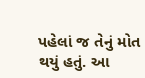પહેલાં જ તેનું મોત થયું હતું. આ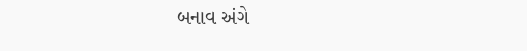બનાવ અંગે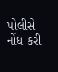પોલીસે નોંધ કરી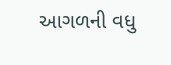આગળની વધુ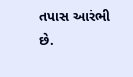તપાસ આરંભી છે.